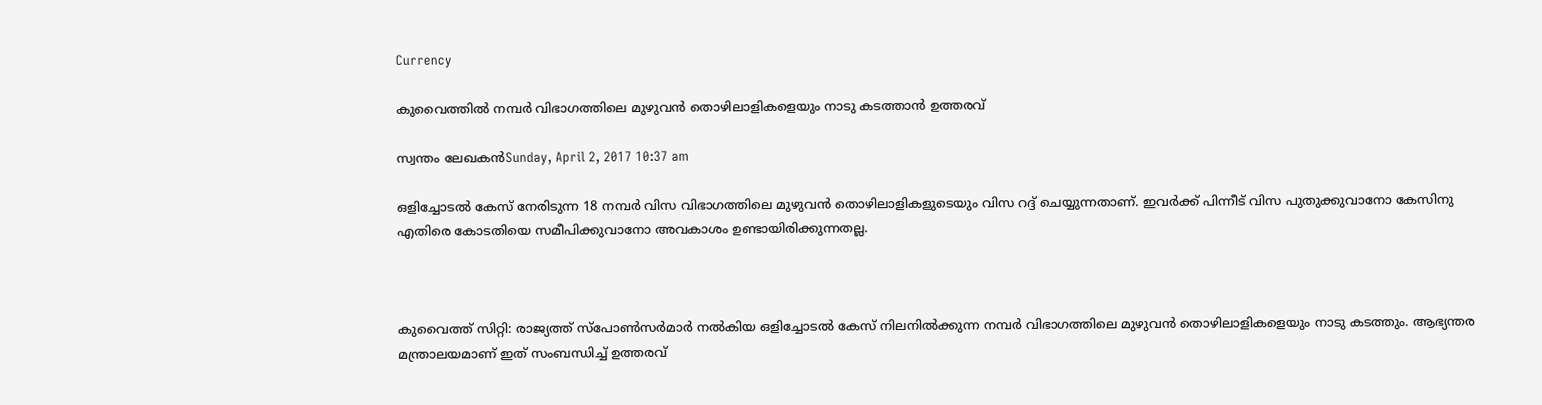Currency

കുവൈത്തില്‍ നമ്പര്‍ വിഭാഗത്തിലെ മുഴുവന്‍ തൊഴിലാളികളെയും നാടു കടത്താന്‍ ഉത്തരവ്

സ്വന്തം ലേഖകന്‍Sunday, April 2, 2017 10:37 am

ഒളിച്ചോടല്‍ കേസ് നേരിടുന്ന 18 നമ്പര്‍ വിസ വിഭാഗത്തിലെ മുഴുവന്‍ തൊഴിലാളികളുടെയും വിസ റദ്ദ് ചെയ്യുന്നതാണ്. ഇവര്‍ക്ക് പിന്നീട് വിസ പുതുക്കുവാനോ കേസിനു എതിരെ കോടതിയെ സമീപിക്കുവാനോ അവകാശം ഉണ്ടായിരിക്കുന്നതല്ല.



കുവൈത്ത് സിറ്റി: രാജ്യത്ത് സ്പോണ്‍സര്‍മാര്‍ നല്‍കിയ ഒളിച്ചോടല്‍ കേസ് നിലനില്‍ക്കുന്ന നമ്പര്‍ വിഭാഗത്തിലെ മുഴുവന്‍ തൊഴിലാളികളെയും നാടു കടത്തും. ആഭ്യന്തര മന്ത്രാലയമാണ് ഇത് സംബന്ധിച്ച് ഉത്തരവ്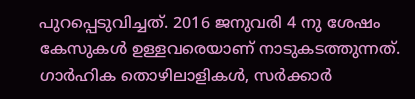പുറപ്പെടുവിച്ചത്. 2016 ജനുവരി 4 നു ശേഷം കേസുകള്‍ ഉള്ളവരെയാണ് നാടുകടത്തുന്നത്. ഗാര്‍ഹിക തൊഴിലാളികള്‍, സര്‍ക്കാര്‍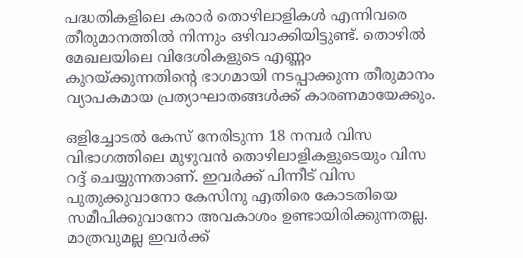പദ്ധതികളിലെ കരാര്‍ തൊഴിലാളികള്‍ എന്നിവരെ തീരുമാനത്തില്‍ നിന്നും ഒഴിവാക്കിയിട്ടുണ്ട്. തൊഴില്‍ മേഖലയിലെ വിദേശികളുടെ എണ്ണം കുറയ്ക്കുന്നതിന്റെ ഭാഗമായി നടപ്പാക്കുന്ന തീരുമാനം വ്യാപകമായ പ്രത്യാഘാതങ്ങള്‍ക്ക് കാരണമായേക്കും.

ഒളിച്ചോടല്‍ കേസ് നേരിടുന്ന 18 നമ്പര്‍ വിസ വിഭാഗത്തിലെ മുഴുവന്‍ തൊഴിലാളികളുടെയും വിസ റദ്ദ് ചെയ്യുന്നതാണ്. ഇവര്‍ക്ക് പിന്നീട് വിസ പുതുക്കുവാനോ കേസിനു എതിരെ കോടതിയെ സമീപിക്കുവാനോ അവകാശം ഉണ്ടായിരിക്കുന്നതല്ല. മാത്രവുമല്ല ഇവര്‍ക്ക്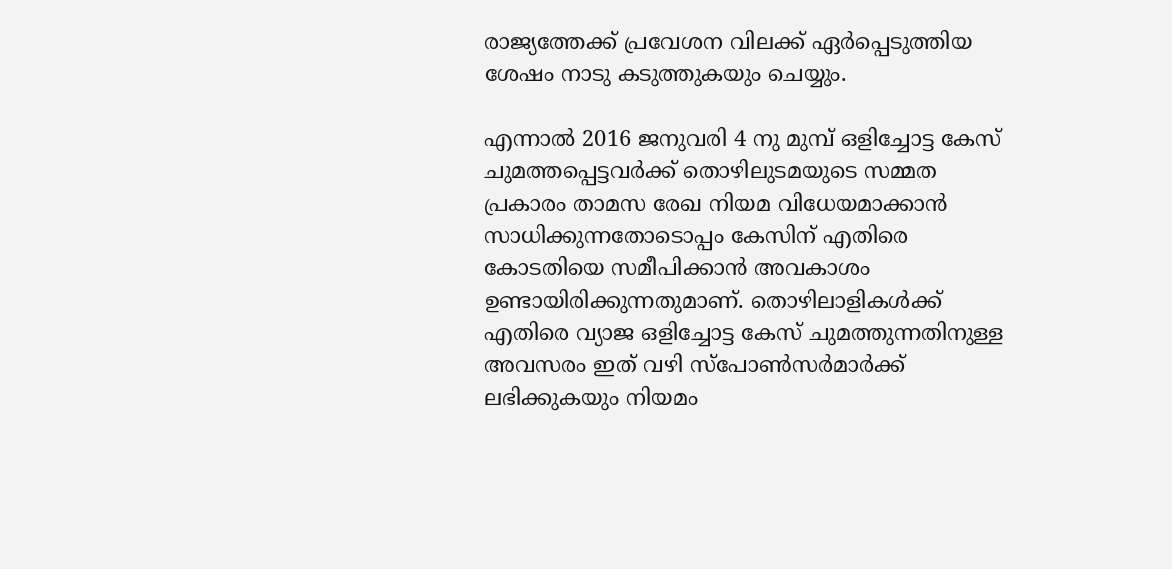രാജ്യത്തേക്ക് പ്രവേശന വിലക്ക് ഏര്‍പ്പെടുത്തിയ ശേഷം നാടു കടുത്തുകയും ചെയ്യും.

എന്നാല്‍ 2016 ജനുവരി 4 നു മുമ്പ് ഒളിച്ചോട്ട കേസ് ചുമത്തപ്പെട്ടവര്‍ക്ക് തൊഴിലുടമയുടെ സമ്മത പ്രകാരം താമസ രേഖ നിയമ വിധേയമാക്കാന്‍ സാധിക്കുന്നതോടൊപ്പം കേസിന് എതിരെ കോടതിയെ സമീപിക്കാന്‍ അവകാശം ഉണ്ടായിരിക്കുന്നതുമാണ്. തൊഴിലാളികള്‍ക്ക് എതിരെ വ്യാജ ഒളിച്ചോട്ട കേസ് ചുമത്തുന്നതിനുള്ള അവസരം ഇത് വഴി സ്പോണ്‍സര്‍മാര്‍ക്ക് ലഭിക്കുകയും നിയമം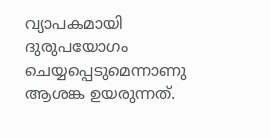വ്യാപകമായി ദുരുപയോഗം ചെയ്യപ്പെടുമെന്നാണു ആശങ്ക ഉയരുന്നത്.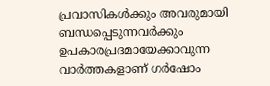പ്രവാസികൾക്കും അവരുമായി ബന്ധപ്പെടുന്നവർക്കും ഉപകാരപ്രദമായേക്കാവുന്ന വാർത്തകളാണ് ഗർഷോം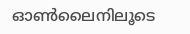ഓൺലൈനിലൂടെ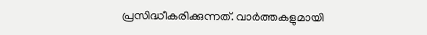പ്രസിദ്ധീകരിക്കുന്നത്. വാർത്തകളുമായി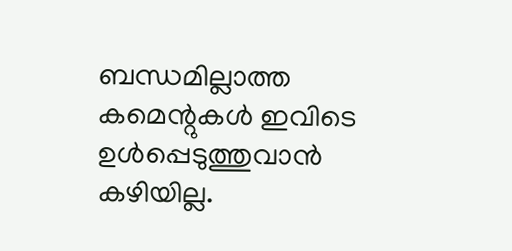ബന്ധമില്ലാത്ത കമെന്റുകൾ ഇവിടെ ഉൾപ്പെടുത്തുവാൻ കഴിയില്ല.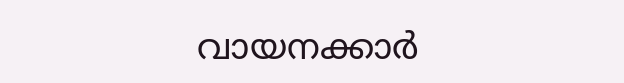വായനക്കാർ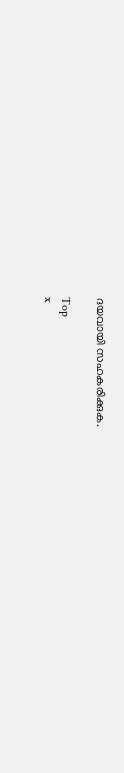ദയവായി സഹകരിക്കുക.

Top
x